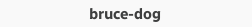bruce-dog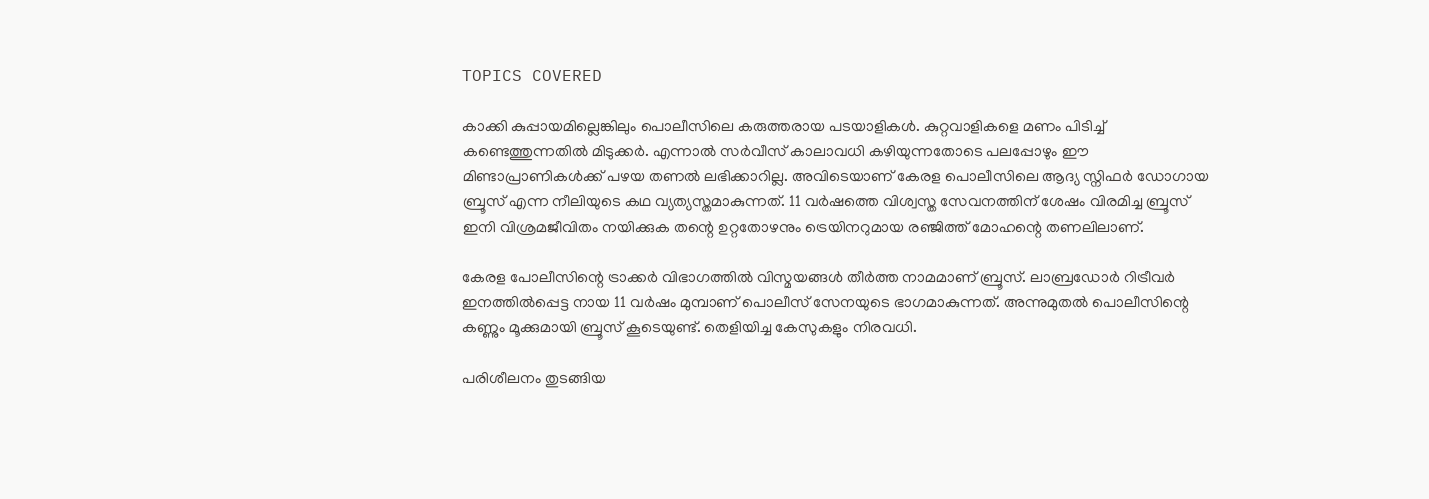TOPICS COVERED

കാക്കി കുപ്പായമില്ലെങ്കിലും പൊലീസിലെ കരുത്തരായ പടയാളികൾ. കുറ്റവാളികളെ മണം പിടിച്ച് കണ്ടെത്തുന്നതിൽ മിടുക്കർ. എന്നാൽ സർവീസ് കാലാവധി കഴിയുന്നതോടെ പലപ്പോഴും ഈ മിണ്ടാപ്രാണികൾക്ക് പഴയ തണൽ ലഭിക്കാറില്ല. അവിടെയാണ് കേരള പൊലീസിലെ ആദ്യ സ്നിഫർ ഡോഗായ ബ്രൂസ് എന്ന നീലിയുടെ കഥ വ്യത്യസ്തമാകുന്നത്. 11 വർഷത്തെ വിശ്വസ്ത സേവനത്തിന് ശേഷം വിരമിച്ച ബ്രൂസ് ഇനി വിശ്രമജീവിതം നയിക്കുക തന്റെ ഉറ്റതോഴനും ട്രെയിനറുമായ രഞ്ജിത്ത് മോഹന്റെ തണലിലാണ്.

കേരള പോലീസിന്റെ ട്രാക്കർ വിഭാഗത്തിൽ വിസ്മയങ്ങൾ തീർത്ത നാമമാണ് ബ്രൂസ്. ലാബ്രഡോർ റിട്രീവർ ഇനത്തിൽപ്പെട്ട നായ 11 വർഷം മുമ്പാണ് പൊലീസ് സേനയുടെ ഭാഗമാകുന്നത്. അന്നുമുതൽ പൊലീസിന്റെ കണ്ണും മൂക്കുമായി ബ്രൂസ് കൂടെയുണ്ട്. തെളിയിച്ച കേസുകളും നിരവധി.

പരിശീലനം തുടങ്ങിയ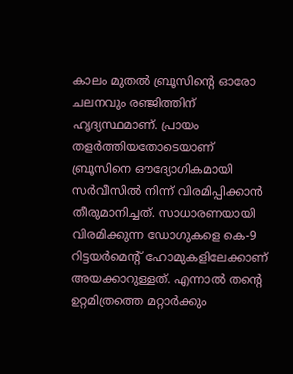കാലം മുതൽ ബ്രൂസിന്റെ ഓരോ ചലനവും രഞ്ജിത്തിന് ഹൃദ്യസ്ഥമാണ്. പ്രായം തളർത്തിയതോടെയാണ് ബ്രൂസിനെ ഔദ്യോഗികമായി സർവീസിൽ നിന്ന് വിരമിപ്പിക്കാൻ തീരുമാനിച്ചത്. സാധാരണയായി വിരമിക്കുന്ന ഡോഗുകളെ കെ-9 റിട്ടയർമെന്റ് ഹോമുകളിലേക്കാണ് അയക്കാറുള്ളത്. എന്നാൽ തന്റെ ഉറ്റമിത്രത്തെ മറ്റാർക്കും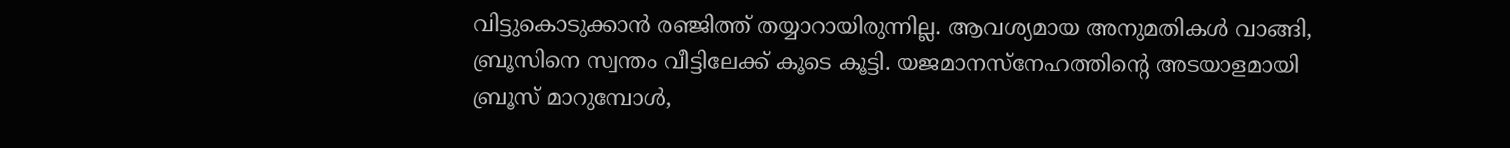വിട്ടുകൊടുക്കാൻ രഞ്ജിത്ത് തയ്യാറായിരുന്നില്ല. ആവശ്യമായ അനുമതികൾ വാങ്ങി, ബ്രൂസിനെ സ്വന്തം വീട്ടിലേക്ക് കൂടെ കൂട്ടി. യജമാനസ്നേഹത്തിന്റെ അടയാളമായി ബ്രൂസ് മാറുമ്പോൾ,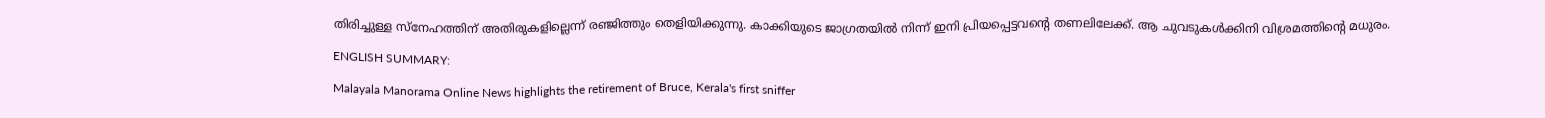തിരിച്ചുള്ള സ്നേഹത്തിന് അതിരുകളില്ലെന്ന് രഞ്ജിത്തും തെളിയിക്കുന്നു. കാക്കിയുടെ ജാഗ്രതയിൽ നിന്ന് ഇനി പ്രിയപ്പെട്ടവന്റെ തണലിലേക്ക്. ആ ചുവടുകൾക്കിനി വിശ്രമത്തിന്റെ മധുരം.

ENGLISH SUMMARY:

Malayala Manorama Online News highlights the retirement of Bruce, Kerala's first sniffer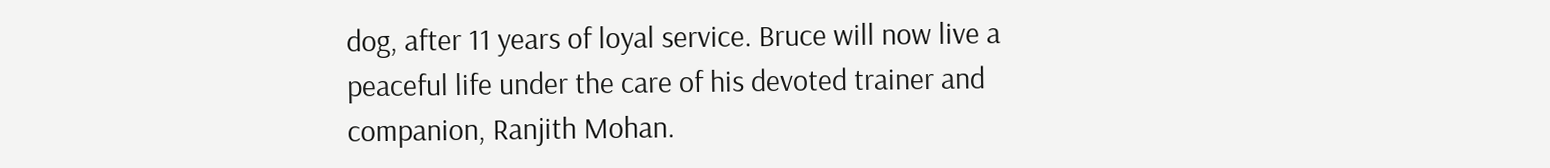dog, after 11 years of loyal service. Bruce will now live a peaceful life under the care of his devoted trainer and companion, Ranjith Mohan.